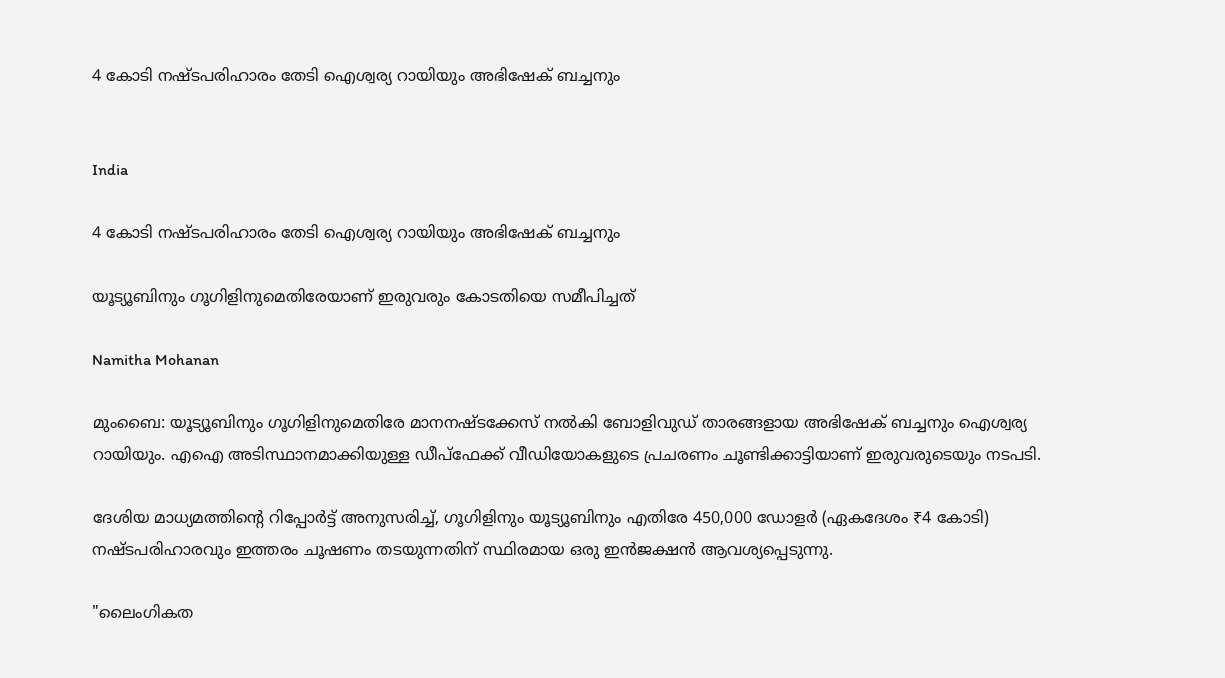4 കോടി നഷ്ടപരിഹാരം തേടി ഐശ്വര്യ റായിയും അഭിഷേക് ബച്ചനും


India

4 കോടി നഷ്ടപരിഹാരം തേടി ഐശ്വര്യ റായിയും അഭിഷേക് ബച്ചനും

യൂട്യൂബിനും ഗൂഗിളിനുമെതിരേയാണ് ഇരുവരും കോടതിയെ സമീപിച്ചത്

Namitha Mohanan

മുംബൈ: യൂട്യൂബിനും ഗൂഗിളിനുമെതിരേ മാനനഷ്ടക്കേസ് നൽകി ബോളിവുഡ് താരങ്ങളായ അഭിഷേക് ബച്ചനും ഐശ്വര്യ റായിയും. എഐ അടിസ്ഥാനമാക്കിയുള്ള ഡീപ്ഫേക്ക് വീഡിയോകളുടെ പ്രചരണം ചൂണ്ടിക്കാട്ടിയാണ് ഇരുവരുടെയും നടപടി.

ദേശിയ മാധ്യമത്തിന്‍റെ റിപ്പോർട്ട് അനുസരിച്ച്, ഗൂഗിളിനും യൂട്യൂബിനും എതിരേ 450,000 ഡോളർ (ഏകദേശം ₹4 കോടി) നഷ്ടപരിഹാരവും ഇത്തരം ചൂഷണം തടയുന്നതിന് സ്ഥിരമായ ഒരു ഇൻജക്ഷൻ ആവശ്യപ്പെടുന്നു.

"ലൈംഗികത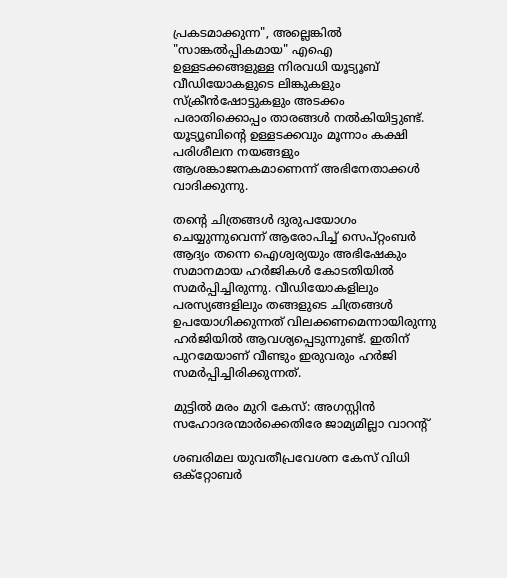പ്രകടമാക്കുന്ന", അല്ലെങ്കിൽ "സാങ്കൽപ്പികമായ" എഐ ഉള്ളടക്കങ്ങളുള്ള നിരവധി യൂട്യൂബ് വീഡിയോകളുടെ ലിങ്കുകളും സ്ക്രീൻഷോട്ടുകളും അടക്കം പരാതിക്കൊപ്പം താരങ്ങൾ നൽകിയിട്ടുണ്ട്. യൂട്യൂബിന്‍റെ ഉള്ളടക്കവും മൂന്നാം കക്ഷി പരിശീലന നയങ്ങളും ആശങ്കാജനകമാണെന്ന് അഭിനേതാക്കൾ വാദിക്കുന്നു.

തന്‍റെ ചിത്രങ്ങൾ‌ ദുരുപയോഗം ചെയ്യുന്നുവെന്ന് ആരോപിച്ച് സെപ്റ്റംബർ ആദ്യം തന്നെ ഐശ്വര്യയും അഭിഷേകും സമാനമായ ഹർജികൾ കോടതിയിൽ സമർപ്പിച്ചിരുന്നു. വീഡിയോകളിലും പരസ്യങ്ങളിലും തങ്ങളുടെ ചിത്രങ്ങൾ ഉപയോഗിക്കുന്നത് വിലക്കണമെന്നായിരുന്നു ഹർജിയിൽ ആവശ്യപ്പെടുന്നുണ്ട്. ഇതിന് പുറമേയാണ് വീണ്ടും ഇരുവരും ഹർജി സമർപ്പിച്ചിരിക്കുന്നത്.

മുട്ടിൽ മരം മുറി കേസ്: അഗസ്റ്റിൻ സഹോദരന്മാർക്കെതിരേ ജാമ്യമില്ലാ വാറന്‍റ്

ശബരിമല യുവതീപ്രവേശന കേസ് വിധി ഒക്റ്റോബർ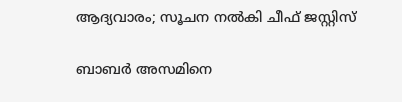ആദ്യവാരം; സൂചന നൽകി ചീഫ് ജസ്റ്റിസ്

ബാബർ അസമിനെ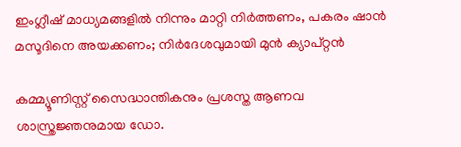ഇംഗ്ലീഷ് മാധ‍്യമങ്ങളിൽ നിന്നും മാറ്റി നിർത്തണം, പകരം ഷാൻ മസൂദിനെ അയക്കണം; നിർദേശവുമായി മുൻ ക‍്യാപ്റ്റൻ

കമ്മ്യൂണിസ്റ്റ് സൈദ്ധാന്തികനും പ്രശസ്ത ആണവ ശാസ്ത്രജ്ഞനുമായ ഡോ.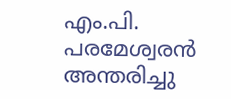എം.പി. പരമേശ്വരൻ അന്തരിച്ചു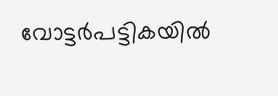വോട്ടർപട്ടികയിൽ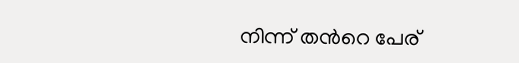നിന്ന് തന്‍റെ പേര്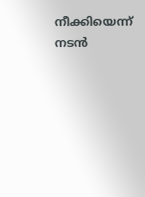നീക്കിയെന്ന് നടൻ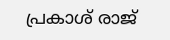പ്രകാശ് രാജ്